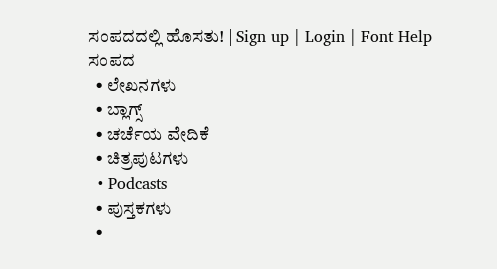ಸಂಪದದಲ್ಲಿ ಹೊಸತು! | Sign up | Login | Font Help
ಸಂಪದ
  • ಲೇಖನಗಳು
  • ಬ್ಲಾಗ್ಸ್
  • ಚರ್ಚೆಯ ವೇದಿಕೆ
  • ಚಿತ್ರಪುಟಗಳು
  • Podcasts
  • ಪುಸ್ತಕಗಳು
  •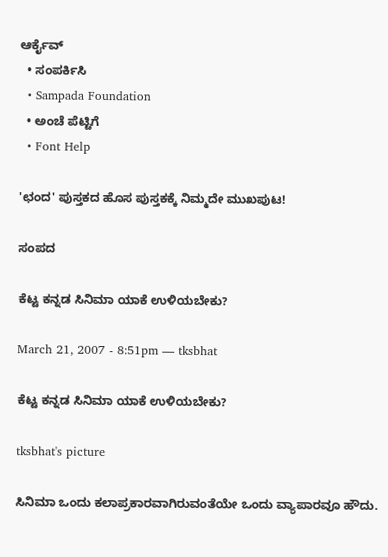ಆರ್ಕೈವ್
  • ಸಂಪರ್ಕಿಸಿ
  • Sampada Foundation
  • ಅಂಚೆ ಪೆಟ್ಟಿಗೆ
  • Font Help

'ಛಂದ' ಪುಸ್ತಕದ ಹೊಸ ಪುಸ್ತಕಕ್ಕೆ ನಿಮ್ಮದೇ ಮುಖಪುಟ!

ಸಂಪದ

ಕೆಟ್ಟ ಕನ್ನಡ ಸಿನಿಮಾ ಯಾಕೆ ಉಳಿಯಬೇಕು?

March 21, 2007 - 8:51pm — tksbhat

ಕೆಟ್ಟ ಕನ್ನಡ ಸಿನಿಮಾ ಯಾಕೆ ಉಳಿಯಬೇಕು?

tksbhat's picture

ಸಿನಿಮಾ ಒಂದು ಕಲಾಪ್ರಕಾರವಾಗಿರುವಂತೆಯೇ ಒಂದು ವ್ಯಾಪಾರವೂ ಹೌದು.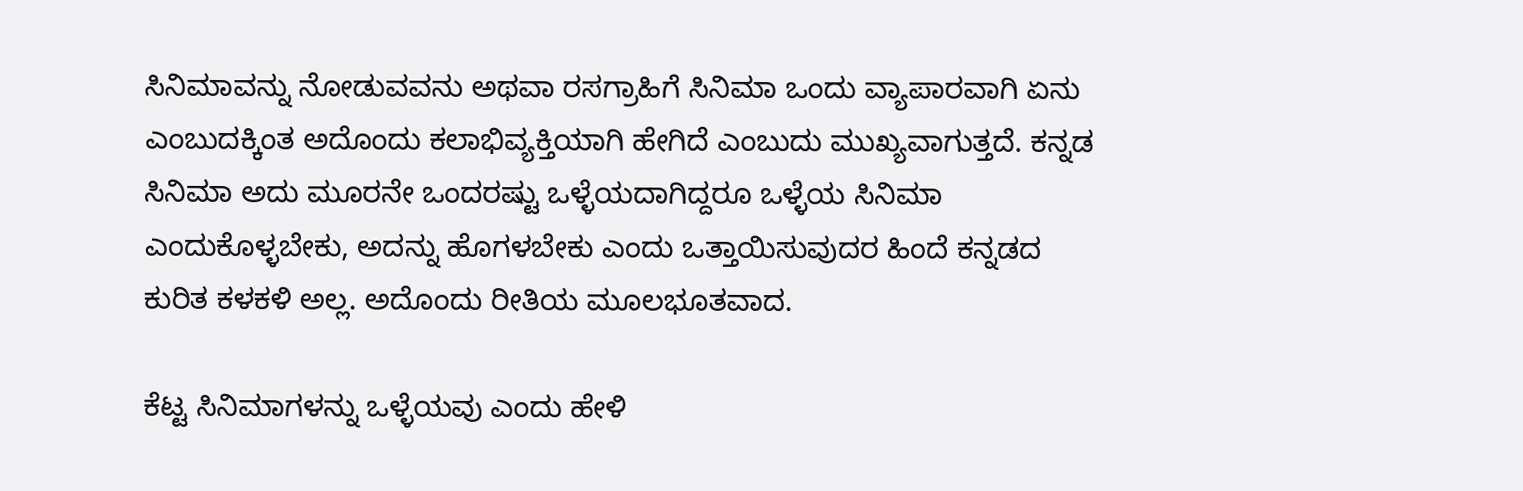ಸಿನಿಮಾವನ್ನು ನೋಡುವವನು ಅಥವಾ ರಸಗ್ರಾಹಿಗೆ ಸಿನಿಮಾ ಒಂದು ವ್ಯಾಪಾರವಾಗಿ ಏನು ಎಂಬುದಕ್ಕಿಂತ ಅದೊಂದು ಕಲಾಭಿವ್ಯಕ್ತಿಯಾಗಿ ಹೇಗಿದೆ ಎಂಬುದು ಮುಖ್ಯವಾಗುತ್ತದೆ. ಕನ್ನಡ ಸಿನಿಮಾ ಅದು ಮೂರನೇ ಒಂದರಷ್ಟು ಒಳ್ಳೆಯದಾಗಿದ್ದರೂ ಒಳ್ಳೆಯ ಸಿನಿಮಾ ಎಂದುಕೊಳ್ಳಬೇಕು, ಅದನ್ನು ಹೊಗಳಬೇಕು ಎಂದು ಒತ್ತಾಯಿಸುವುದರ ಹಿಂದೆ ಕನ್ನಡದ ಕುರಿತ ಕಳಕಳಿ ಅಲ್ಲ. ಅದೊಂದು ರೀತಿಯ ಮೂಲಭೂತವಾದ.

ಕೆಟ್ಟ ಸಿನಿಮಾಗಳನ್ನು ಒಳ್ಳೆಯವು ಎಂದು ಹೇಳಿ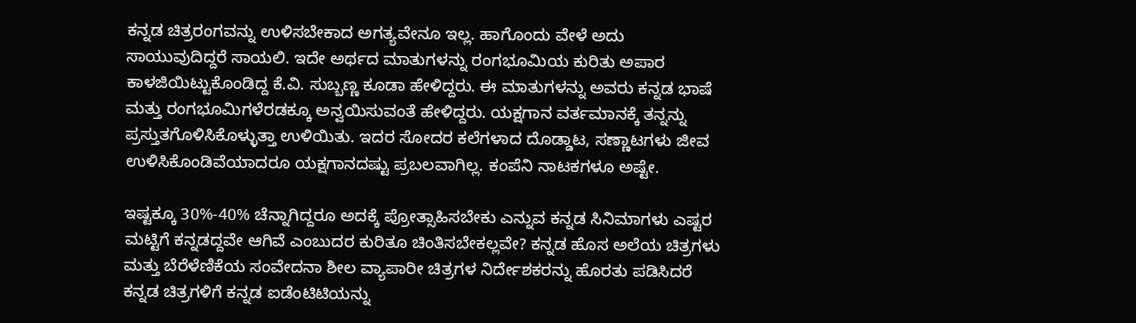ಕನ್ನಡ ಚಿತ್ರರಂಗವನ್ನು ಉಳಿಸಬೇಕಾದ ಅಗತ್ಯವೇನೂ ಇಲ್ಲ. ಹಾಗೊಂದು ವೇಳೆ ಅದು ಸಾಯುವುದಿದ್ದರೆ ಸಾಯಲಿ. ಇದೇ ಅರ್ಥದ ಮಾತುಗಳನ್ನು ರಂಗಭೂಮಿಯ ಕುರಿತು ಅಪಾರ ಕಾಳಜಿಯಿಟ್ಟುಕೊಂಡಿದ್ದ ಕೆ.ವಿ. ಸುಬ್ಬಣ್ಣ ಕೂಡಾ ಹೇಳಿದ್ದರು. ಈ ಮಾತುಗಳನ್ನು ಅವರು ಕನ್ನಡ ಭಾಷೆ ಮತ್ತು ರಂಗಭೂಮಿಗಳೆರಡಕ್ಕೂ ಅನ್ವಯಿಸುವಂತೆ ಹೇಳಿದ್ದರು. ಯಕ್ಷಗಾನ ವರ್ತಮಾನಕ್ಕೆ ತನ್ನನ್ನು ಪ್ರಸ್ತುತಗೊಳಿಸಿಕೊಳ್ಳುತ್ತಾ ಉಳಿಯಿತು. ಇದರ ಸೋದರ ಕಲೆಗಳಾದ ದೊಡ್ಡಾಟ, ಸಣ್ಣಾಟಗಳು ಜೀವ ಉಳಿಸಿಕೊಂಡಿವೆಯಾದರೂ ಯಕ್ಷಗಾನದಷ್ಟು ಪ್ರಬಲವಾಗಿಲ್ಲ. ಕಂಪೆನಿ ನಾಟಕಗಳೂ ಅಷ್ಟೇ.

ಇಷ್ಟಕ್ಕೂ 30%-40% ಚೆನ್ನಾಗಿದ್ದರೂ ಅದಕ್ಕೆ ಪ್ರೋತ್ಸಾಹಿಸಬೇಕು ಎನ್ನುವ ಕನ್ನಡ ಸಿನಿಮಾಗಳು ಎಷ್ಟರ ಮಟ್ಟಿಗೆ ಕನ್ನಡದ್ದವೇ ಆಗಿವೆ ಎಂಬುದರ ಕುರಿತೂ ಚಿಂತಿಸಬೇಕಲ್ಲವೇ? ಕನ್ನಡ ಹೊಸ ಅಲೆಯ ಚಿತ್ರಗಳು ಮತ್ತು ಬೆರೆಳೆಣಿಕೆಯ ಸಂವೇದನಾ ಶೀಲ ವ್ಯಾಪಾರೀ ಚಿತ್ರಗಳ ನಿರ್ದೇಶಕರನ್ನು ಹೊರತು ಪಡಿಸಿದರೆ ಕನ್ನಡ ಚಿತ್ರಗಳಿಗೆ ಕನ್ನಡ ಐಡೆಂಟಿಟಿಯನ್ನು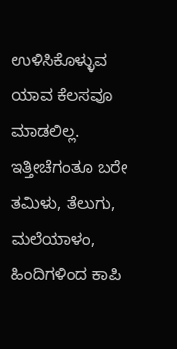ಉಳಿಸಿಕೊಳ್ಳುವ ಯಾವ ಕೆಲಸವೂ ಮಾಡಲಿಲ್ಲ. ಇತ್ತೀಚೆಗಂತೂ ಬರೇ ತಮಿಳು, ತೆಲುಗು, ಮಲೆಯಾಳಂ, ಹಿಂದಿಗಳಿಂದ ಕಾಪಿ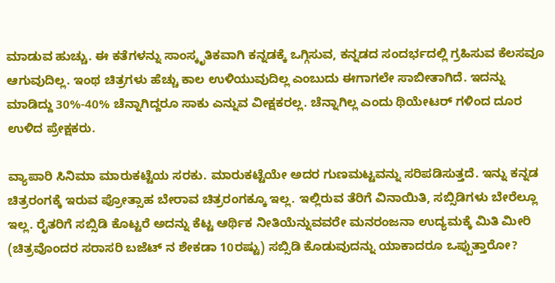ಮಾಡುವ ಹುಚ್ಚು. ಈ ಕತೆಗಳನ್ನು ಸಾಂಸ್ಕೃತಿಕವಾಗಿ ಕನ್ನಡಕ್ಕೆ ಒಗ್ಗಿಸುವ, ಕನ್ನಡದ ಸಂದರ್ಭದಲ್ಲಿ ಗ್ರಹಿಸುವ ಕೆಲಸವೂ ಆಗುವುದಿಲ್ಲ. ಇಂಥ ಚಿತ್ರಗಳು ಹೆಚ್ಚು ಕಾಲ ಉಳಿಯುವುದಿಲ್ಲ ಎಂಬುದು ಈಗಾಗಲೇ ಸಾಬೀತಾಗಿದೆ. ಇದನ್ನು ಮಾಡಿದ್ದು 30%-40% ಚೆನ್ನಾಗಿದ್ದರೂ ಸಾಕು ಎನ್ನುವ ವೀಕ್ಷಕರಲ್ಲ. ಚೆನ್ನಾಗಿಲ್ಲ ಎಂದು ಥಿಯೇಟರ್ ಗಳಿಂದ ದೂರ ಉಳಿದ ಪ್ರೇಕ್ಷಕರು.

ವ್ಯಾಪಾರಿ ಸಿನಿಮಾ ಮಾರುಕಟ್ಟೆಯ ಸರಕು. ಮಾರುಕಟ್ಟೆಯೇ ಅದರ ಗುಣಮಟ್ಟವನ್ನು ಸರಿಪಡಿಸುತ್ತದೆ. ಇನ್ನು ಕನ್ನಡ ಚಿತ್ರರಂಗಕ್ಕೆ ಇರುವ ಪ್ರೋತ್ಸಾಹ ಬೇರಾವ ಚಿತ್ರರಂಗಕ್ಕೂ ಇಲ್ಲ. ಇಲ್ಲಿರುವ ತೆರಿಗೆ ವಿನಾಯಿತಿ, ಸಬ್ಸಿಡಿಗಳು ಬೇರೆಲ್ಲೂ ಇಲ್ಲ. ರೈತರಿಗೆ ಸಬ್ಸಿಡಿ ಕೊಟ್ಟರೆ ಅದನ್ನು ಕೆಟ್ಟ ಆರ್ಥಿಕ ನೀತಿಯೆನ್ನುವವರೇ ಮನರಂಜನಾ ಉದ್ಯಮಕ್ಕೆ ಮಿತಿ ಮೀರಿ (ಚಿತ್ರವೊಂದರ ಸರಾಸರಿ ಬಜೆಟ್ ನ ಶೇಕಡಾ 10ರಷ್ಟು) ಸಬ್ಸಿಡಿ ಕೊಡುವುದನ್ನು ಯಾಕಾದರೂ ಒಪ್ಪುತ್ತಾರೋ?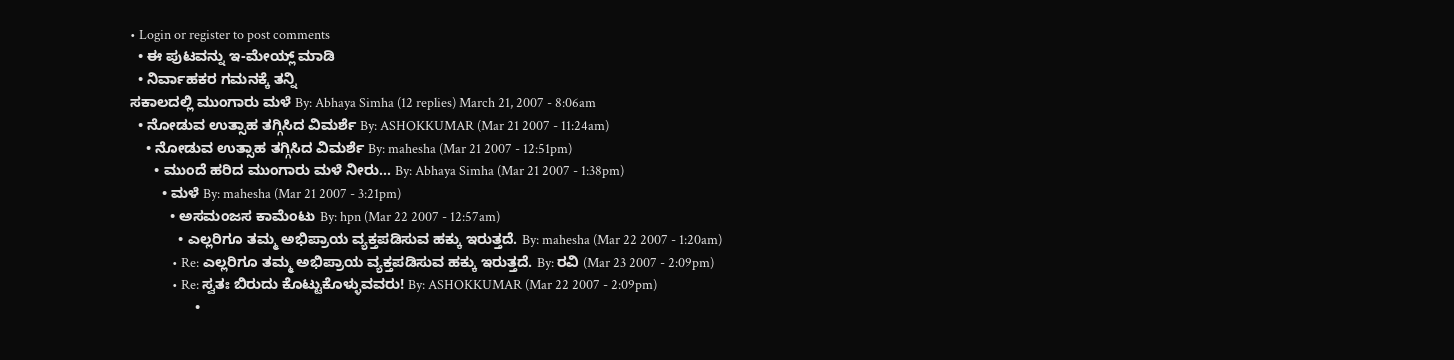• Login or register to post comments
  • ಈ ಪುಟವನ್ನು ಇ-ಮೇಯ್ಲ್ ಮಾಡಿ
  • ನಿರ್ವಾಹಕರ ಗಮನಕ್ಕೆ ತನ್ನಿ
ಸಕಾಲದಲ್ಲಿ ಮುಂಗಾರು ಮಳೆ By: Abhaya Simha (12 replies) March 21, 2007 - 8:06am
  • ನೋಡುವ ಉತ್ಸಾಹ ತಗ್ಗಿಸಿದ ವಿಮರ್ಶೆ By: ASHOKKUMAR (Mar 21 2007 - 11:24am)
    • ನೋಡುವ ಉತ್ಸಾಹ ತಗ್ಗಿಸಿದ ವಿಮರ್ಶೆ By: mahesha (Mar 21 2007 - 12:51pm)
      • ಮುಂದೆ ಹರಿದ ಮುಂಗಾರು ಮಳೆ ನೀರು... By: Abhaya Simha (Mar 21 2007 - 1:38pm)
        • ಮಳೆ By: mahesha (Mar 21 2007 - 3:21pm)
          • ಅಸಮಂಜಸ ಕಾಮೆಂಟು By: hpn (Mar 22 2007 - 12:57am)
            • ಎಲ್ಲರಿಗೂ ತಮ್ಮ ಅಭಿಪ್ರಾಯ ವ್ಯಕ್ತಪಡಿಸುವ ಹಕ್ಕು ಇರುತ್ತದೆ. By: mahesha (Mar 22 2007 - 1:20am)
              • Re: ಎಲ್ಲರಿಗೂ ತಮ್ಮ ಅಭಿಪ್ರಾಯ ವ್ಯಕ್ತಪಡಿಸುವ ಹಕ್ಕು ಇರುತ್ತದೆ. By: ರವಿ (Mar 23 2007 - 2:09pm)
              • Re: ಸ್ವತಃ ಬಿರುದು ಕೊಟ್ಟುಕೊಳ್ಳುವವರು! By: ASHOKKUMAR (Mar 22 2007 - 2:09pm)
                •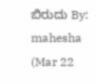ಬಿರುದು By: mahesha (Mar 22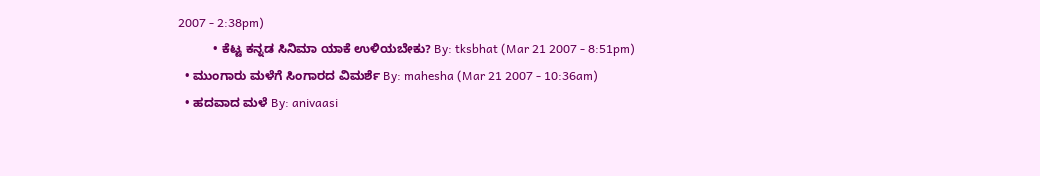2007 - 2:38pm)
          • ಕೆಟ್ಟ ಕನ್ನಡ ಸಿನಿಮಾ ಯಾಕೆ ಉಳಿಯಬೇಕು? By: tksbhat (Mar 21 2007 - 8:51pm)
  • ಮುಂಗಾರು ಮಳೆಗೆ ಸಿಂಗಾರದ ವಿಮರ್ಶೆ By: mahesha (Mar 21 2007 - 10:36am)
  • ಹದವಾದ ಮಳೆ By: anivaasi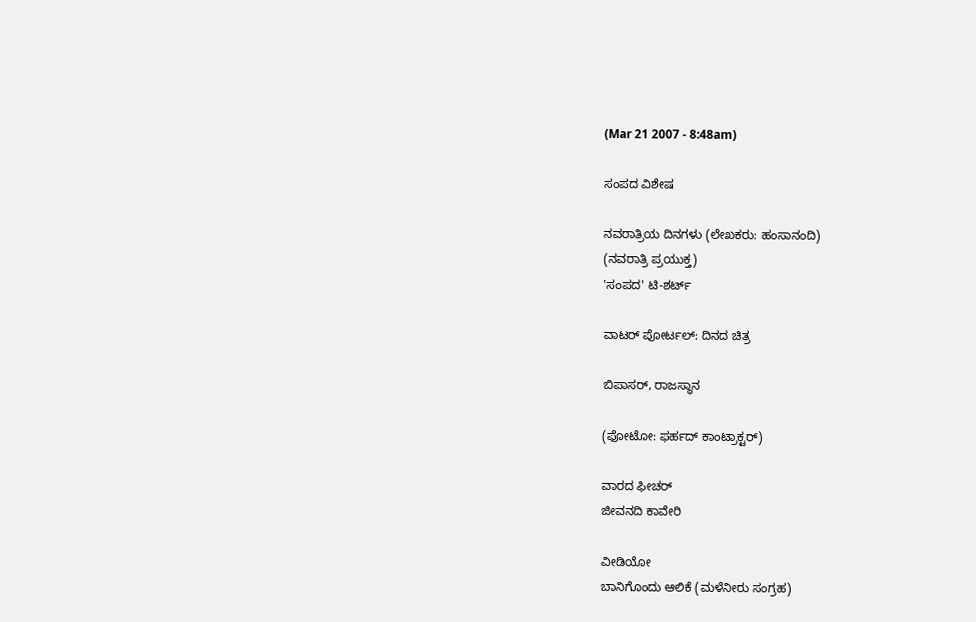(Mar 21 2007 - 8:48am)

ಸಂಪದ ವಿಶೇಷ

ನವರಾತ್ರಿಯ ದಿನಗಳು (ಲೇಖಕರು: ಹಂಸಾನಂದಿ)
(ನವರಾತ್ರಿ ಪ್ರಯುಕ್ತ)
'ಸಂಪದ' ಟಿ-ಶರ್ಟ್

ವಾಟರ್ ಪೋರ್ಟಲ್: ದಿನದ ಚಿತ್ರ

ಬಿಪಾಸರ್, ರಾಜಸ್ಥಾನ

(ಫೋಟೋ: ಫರ್ಹದ್ ಕಾಂಟ್ರಾಕ್ಟರ್)

ವಾರದ ಫೀಚರ್
ಜೀವನದಿ ಕಾವೇರಿ

ವೀಡಿಯೋ
ಬಾನಿಗೊಂದು ಆಲಿಕೆ (ಮಳೆನೀರು ಸಂಗ್ರಹ)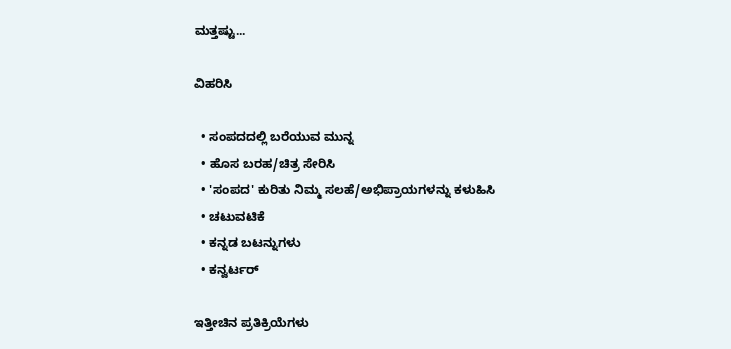ಮತ್ತಷ್ಟು...

ವಿಹರಿಸಿ

  • ಸಂಪದದಲ್ಲಿ ಬರೆಯುವ ಮುನ್ನ
  • ಹೊಸ ಬರಹ/ಚಿತ್ರ ಸೇರಿಸಿ
  • 'ಸಂಪದ' ಕುರಿತು ನಿಮ್ಮ ಸಲಹೆ/ಅಭಿಪ್ರಾಯಗಳನ್ನು ಕಳುಹಿಸಿ
  • ಚಟುವಟಿಕೆ
  • ಕನ್ನಡ ಬಟನ್ನುಗಳು
  • ಕನ್ವರ್ಟರ್

ಇತ್ತೀಚಿನ ಪ್ರತಿಕ್ರಿಯೆಗಳು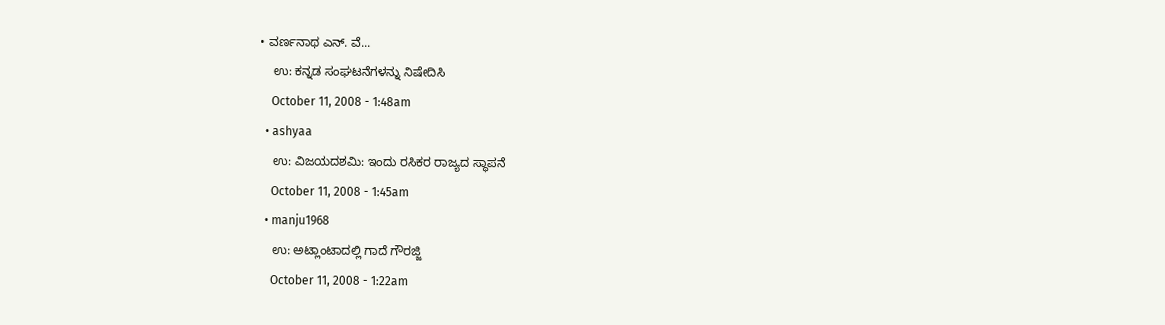• ವರ್ಣನಾಥ ಎನ್. ವೆ...
    ಉ: ಕನ್ನಡ ಸಂಘಟನೆಗಳನ್ನು ನಿಷೇದಿಸಿ
    October 11, 2008 - 1:48am
  • ashyaa
    ಉ: ವಿಜಯದಶಮಿ: ಇಂದು ರಸಿಕರ ರಾಜ್ಯದ ಸ್ಥಾಪನೆ
    October 11, 2008 - 1:45am
  • manju1968
    ಉ: ಅಟ್ಲಾಂಟಾದಲ್ಲಿ ಗಾದೆ ಗೌರಜ್ಜಿ
    October 11, 2008 - 1:22am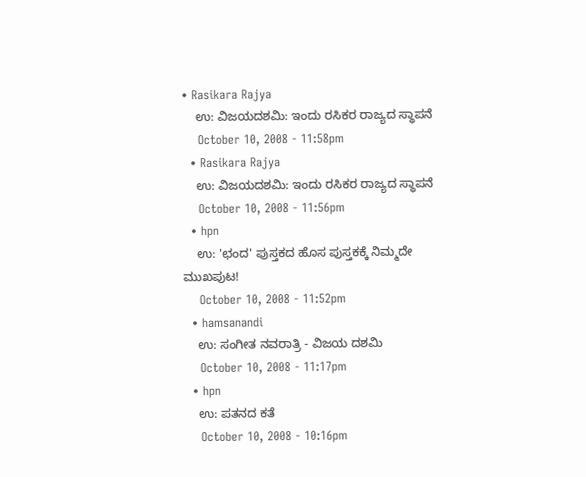• Rasikara Rajya
    ಉ: ವಿಜಯದಶಮಿ: ಇಂದು ರಸಿಕರ ರಾಜ್ಯದ ಸ್ಥಾಪನೆ
    October 10, 2008 - 11:58pm
  • Rasikara Rajya
    ಉ: ವಿಜಯದಶಮಿ: ಇಂದು ರಸಿಕರ ರಾಜ್ಯದ ಸ್ಥಾಪನೆ
    October 10, 2008 - 11:56pm
  • hpn
    ಉ: 'ಛಂದ' ಪುಸ್ತಕದ ಹೊಸ ಪುಸ್ತಕಕ್ಕೆ ನಿಮ್ಮದೇ ಮುಖಪುಟ!
    October 10, 2008 - 11:52pm
  • hamsanandi
    ಉ: ಸಂಗೀತ ನವರಾತ್ರಿ - ವಿಜಯ ದಶಮಿ
    October 10, 2008 - 11:17pm
  • hpn
    ಉ: ಪತನದ ಕತೆ
    October 10, 2008 - 10:16pm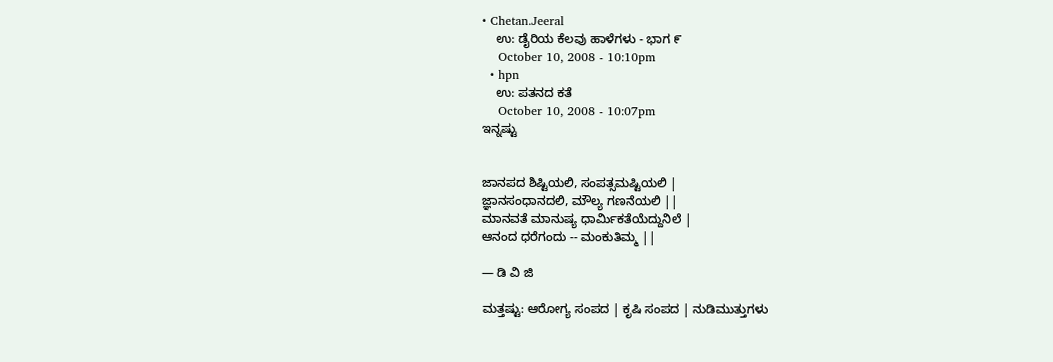• Chetan.Jeeral
    ಉ: ಡೈರಿಯ ಕೆಲವು ಹಾಳೆಗಳು - ಭಾಗ ೯
    October 10, 2008 - 10:10pm
  • hpn
    ಉ: ಪತನದ ಕತೆ
    October 10, 2008 - 10:07pm
ಇನ್ನಷ್ಟು


ಜಾನಪದ ಶಿಷ್ಟಿಯಲಿ, ಸಂಪತ್ಸಮಷ್ಟಿಯಲಿ |
ಜ್ಞಾನಸಂಧಾನದಲಿ, ಮೌಲ್ಯ ಗಣನೆಯಲಿ ||
ಮಾನವತೆ ಮಾನುಷ್ಯ ಧಾರ್ಮಿಕತೆಯೆದ್ದುನಿಲೆ |
ಆನಂದ ಧರೆಗಂದು -- ಮಂಕುತಿಮ್ಮ ||

— ಡಿ ವಿ ಜಿ

ಮತ್ತಷ್ಟು: ಆರೋಗ್ಯ ಸಂಪದ | ಕೃಷಿ ಸಂಪದ | ನುಡಿಮುತ್ತುಗಳು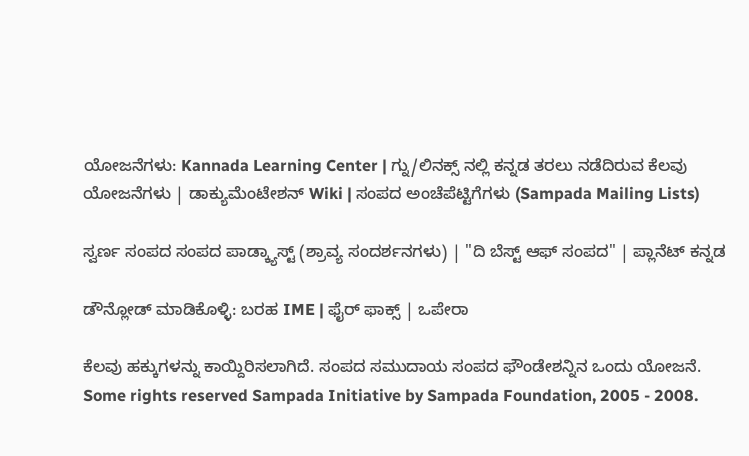ಯೋಜನೆಗಳು: Kannada Learning Center | ಗ್ನು/ಲಿನಕ್ಸ್ ನಲ್ಲಿ ಕನ್ನಡ ತರಲು ನಡೆದಿರುವ ಕೆಲವು ಯೋಜನೆಗಳು | ಡಾಕ್ಯುಮೆಂಟೇಶನ್ Wiki | ಸಂಪದ ಅಂಚೆಪೆಟ್ಟಿಗೆಗಳು (Sampada Mailing Lists)

ಸ್ವರ್ಣ ಸಂಪದ ಸಂಪದ ಪಾಡ್ಕ್ಯಾಸ್ಟ್ (ಶ್ರಾವ್ಯ ಸಂದರ್ಶನಗಳು) | "ದಿ ಬೆಸ್ಟ್ ಆಫ್ ಸಂಪದ" | ಪ್ಲಾನೆಟ್ ಕನ್ನಡ

ಡೌನ್ಲೋಡ್ ಮಾಡಿಕೊಳ್ಳಿ: ಬರಹ IME | ಫೈರ್ ಫಾಕ್ಸ್ | ಒಪೇರಾ

ಕೆಲವು ಹಕ್ಕುಗಳನ್ನು ಕಾಯ್ದಿರಿಸಲಾಗಿದೆ. ಸಂಪದ ಸಮುದಾಯ ಸಂಪದ ಫೌಂಡೇಶನ್ನಿನ ಒಂದು ಯೋಜನೆ.
Some rights reserved Sampada Initiative by Sampada Foundation, 2005 - 2008.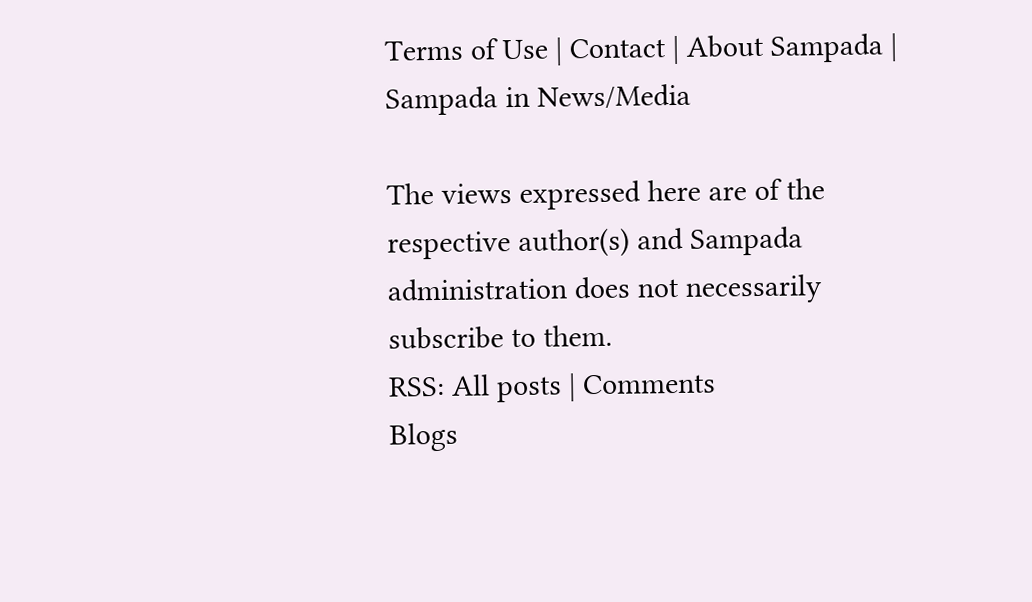Terms of Use | Contact | About Sampada | Sampada in News/Media

The views expressed here are of the respective author(s) and Sampada administration does not necessarily subscribe to them.
RSS: All posts | Comments
Blogs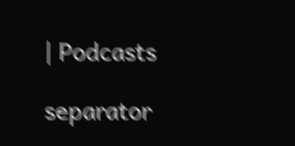| Podcasts

separator